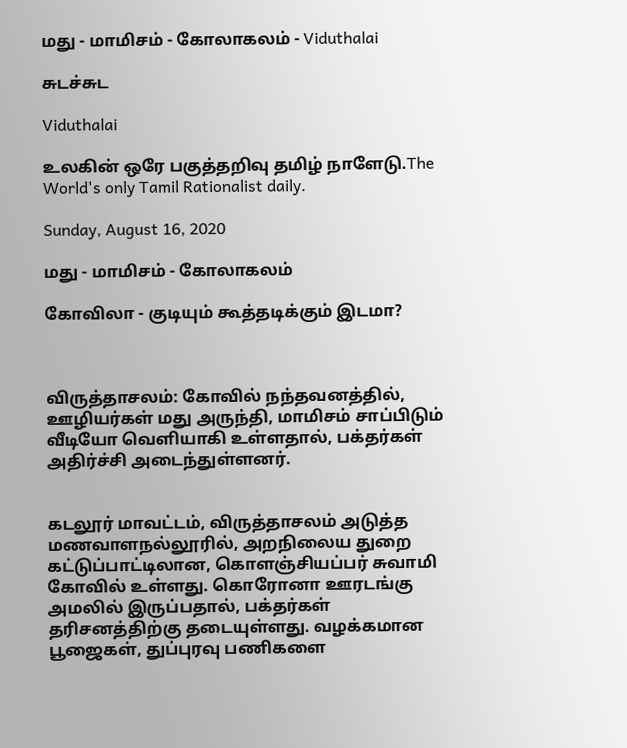மது - மாமிசம் - கோலாகலம் - Viduthalai

சுடச்சுட

Viduthalai

உலகின் ஒரே பகுத்தறிவு தமிழ் நாளேடு.The World's only Tamil Rationalist daily.

Sunday, August 16, 2020

மது - மாமிசம் - கோலாகலம்

கோவிலா - குடியும் கூத்தடிக்கும் இடமா?



விருத்தாசலம்: கோவில் நந்தவனத்தில், ஊழியர்கள் மது அருந்தி, மாமிசம் சாப்பிடும் வீடியோ வெளியாகி உள்ளதால், பக்தர்கள் அதிர்ச்சி அடைந்துள்ளனர்.


கடலூர் மாவட்டம், விருத்தாசலம் அடுத்த மணவாளநல்லூரில், அறநிலைய துறை கட்டுப்பாட்டிலான, கொளஞ்சியப்பர் சுவாமி கோவில் உள்ளது. கொரோனா ஊரடங்கு அமலில் இருப்பதால், பக்தர்கள் தரிசனத்திற்கு தடையுள்ளது. வழக்கமான பூஜைகள், துப்புரவு பணிகளை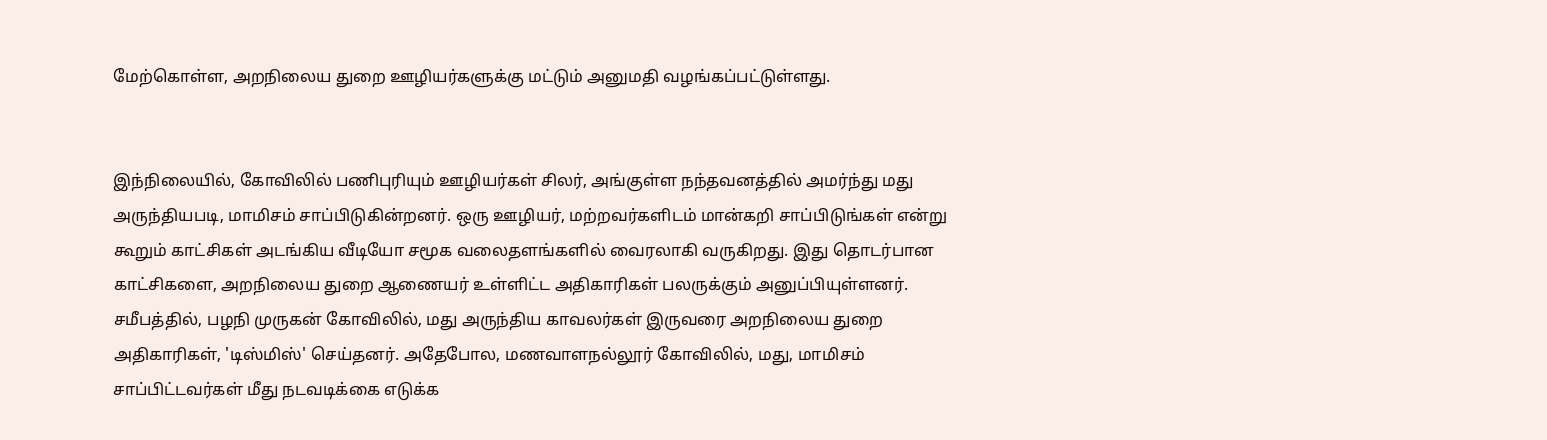மேற்கொள்ள, அறநிலைய துறை ஊழியர்களுக்கு மட்டும் அனுமதி வழங்கப்பட்டுள்ளது.


இந்நிலையில், கோவிலில் பணிபுரியும் ஊழியர்கள் சிலர், அங்குள்ள நந்தவனத்தில் அமர்ந்து மது அருந்தியபடி, மாமிசம் சாப்பிடுகின்றனர். ஒரு ஊழியர், மற்றவர்களிடம் மான்கறி சாப்பிடுங்கள் என்று கூறும் காட்சிகள் அடங்கிய வீடியோ சமூக வலைதளங்களில் வைரலாகி வருகிறது. இது தொடர்பான காட்சிகளை, அறநிலைய துறை ஆணையர் உள்ளிட்ட அதிகாரிகள் பலருக்கும் அனுப்பியுள்ளனர். சமீபத்தில், பழநி முருகன் கோவிலில், மது அருந்திய காவலர்கள் இருவரை அறநிலைய துறை அதிகாரிகள், 'டிஸ்மிஸ்' செய்தனர். அதேபோல, மணவாளநல்லூர் கோவிலில், மது, மாமிசம் சாப்பிட்டவர்கள் மீது நடவடிக்கை எடுக்க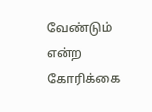வேண்டும் என்ற கோரிக்கை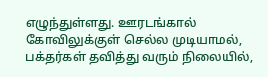எழுந்துள்ளது. ஊரடங்கால் கோவிலுக்குள் செல்ல முடியாமல், பக்தர்கள் தவித்து வரும் நிலையில்,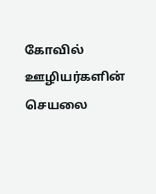கோவில் ஊழியர்களின் செயலை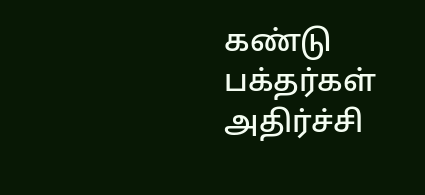கண்டு பக்தர்கள் அதிர்ச்சி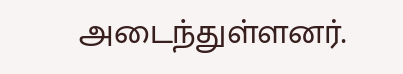அடைந்துள்ளனர்.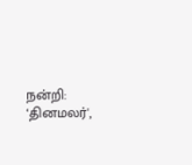நன்றி: ‘தினமலர்',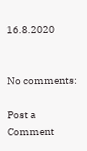16.8.2020


No comments:

Post a Comment